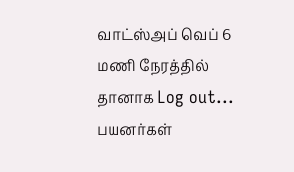வாட்ஸ்அப் வெப் 6 மணி நேரத்தில் தானாக Log out... பயனர்கள்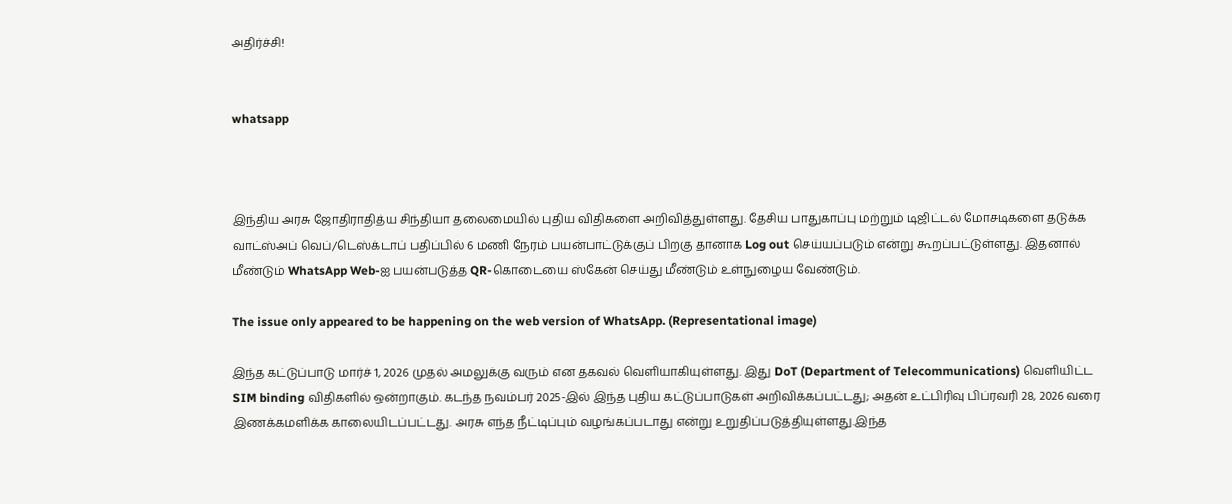அதிர்ச்சி!


whatsapp



இந்திய அரசு ஜோதிராதித்ய சிந்தியா தலைமையில் புதிய விதிகளை அறிவித்துள்ளது. தேசிய பாதுகாப்பு மற்றும் டிஜிட்டல் மோசடிகளை தடுக்க வாட்ஸ்அப் வெப்/டெஸ்க்டாப் பதிப்பில் 6 மணி நேரம் பயன்பாட்டுக்குப் பிறகு தானாக Log out செய்யப்படும் என்று கூறப்பட்டுள்ளது. இதனால் மீண்டும் WhatsApp Web-ஐ பயன்படுத்த QR-கொடையை ஸ்கேன் செய்து மீண்டும் உள்நுழைய வேண்டும்.

The issue only appeared to be happening on the web version of WhatsApp. (Representational image)

இந்த கட்டுப்பாடு மார்ச் 1, 2026 முதல் அமலுக்கு வரும் என தகவல் வெளியாகியுள்ளது. இது DoT (Department of Telecommunications) வெளியிட்ட SIM binding விதிகளில் ஒன்றாகும். கடந்த நவம்பர் 2025-இல் இந்த புதிய கட்டுப்பாடுகள் அறிவிக்கப்பட்டது; அதன் உட்பிரிவு பிப்ரவரி 28, 2026 வரை இணக்கமளிக்க காலையிடப்பட்டது. அரசு எந்த நீட்டிப்பும் வழங்கப்படாது என்று உறுதிப்படுத்தியுள்ளது.இந்த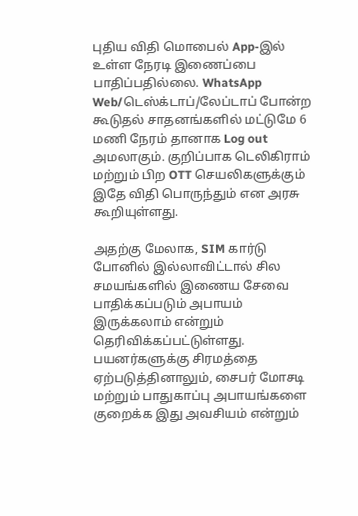புதிய விதி மொபைல் App-இல் உள்ள நேரடி இணைப்பை பாதிப்பதில்லை. WhatsApp Web/டெஸ்க்டாப்/லேப்டாப் போன்ற கூடுதல் சாதனங்களில் மட்டுமே 6 மணி நேரம் தானாக Log out அமலாகும். குறிப்பாக டெலிகிராம் மற்றும் பிற OTT செயலிகளுக்கும் இதே விதி பொருந்தும் என அரசு கூறியுள்ளது.

அதற்கு மேலாக, SIM கார்டு போனில் இல்லாவிட்டால் சில சமயங்களில் இணைய சேவை பாதிக்கப்படும் அபாயம் இருக்கலாம் என்றும்  தெரிவிக்கப்பட்டுள்ளது. பயனர்களுக்கு சிரமத்தை ஏற்படுத்தினாலும், சைபர் மோசடி மற்றும் பாதுகாப்பு அபாயங்களை குறைக்க இது அவசியம் என்றும்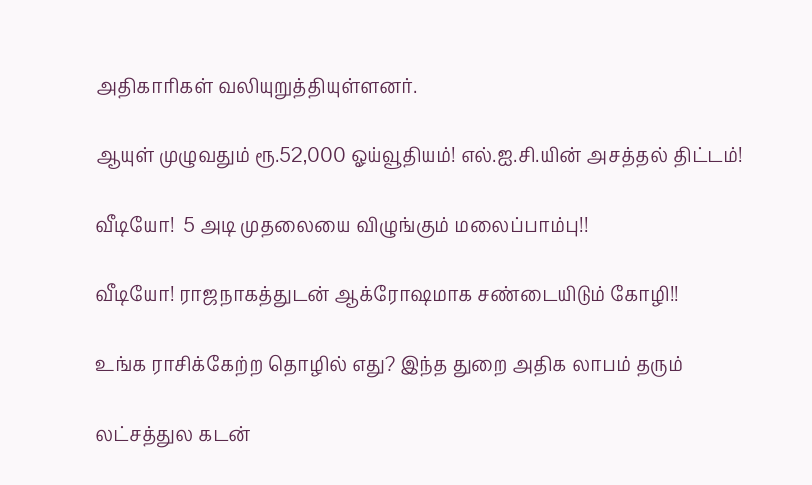அதிகாரிகள் வலியுறுத்தியுள்ளனர்.

ஆயுள் முழுவதும் ரூ.52,000 ஓய்வூதியம்! எல்.ஐ.சி.யின் அசத்தல் திட்டம்!

வீடியோ!  5 அடி முதலையை விழுங்கும் மலைப்பாம்பு!!

வீடியோ! ராஜநாகத்துடன் ஆக்ரோஷமாக சண்டையிடும் கோழி!!

உங்க ராசிக்கேற்ற தொழில் எது? இந்த துறை அதிக லாபம் தரும்

லட்சத்துல கடன்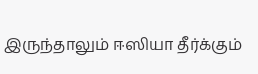இருந்தாலும் ஈஸியா தீர்க்கும்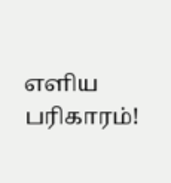எளிய பரிகாரம்!